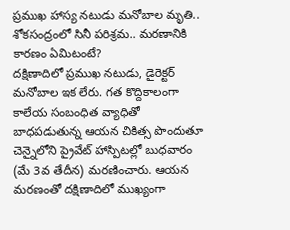ప్రముఖ హాస్య నటుడు మనోబాల మృతి.. శోకసంద్రంలో సినీ పరిశ్రమ.. మరణానికి కారణం ఏమిటంటే?
దక్షిణాదిలో ప్రముఖ నటుడు, డైరెక్టర్ మనోబాల ఇక లేరు. గత కొద్దికాలంగా కాలేయ సంబంధిత వ్యాధితో బాధపడుతున్న ఆయన చికిత్స పొందుతూ చెన్నైలోని ప్రైవేట్ హాస్పిటల్లో బుధవారం (మే 3వ తేదీన) మరణించారు. ఆయన మరణంతో దక్షిణాదిలో ముఖ్యంగా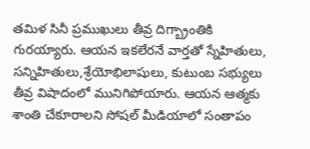తమిళ సినీ ప్రముఖులు తీవ్ర దిగ్బ్రాంతికి గురయ్యారు. ఆయన ఇకలేరనే వార్తతో స్నేహితులు, సన్నిహితులు,శ్రేయోభిలాషులు, కుటుంబ సభ్యులు తీవ్ర విషాదంలో మునిగిపోయారు. ఆయన ఆత్మకు శాంతి చేకూరాలని సోషల్ మీడియాలో సంతాపం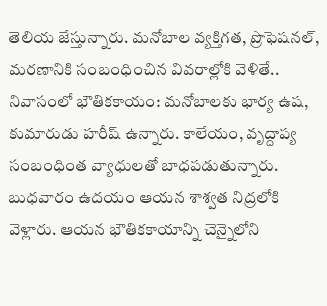తెలియ జేస్తున్నారు. మనోబాల వ్యక్తిగత, ప్రొఫెషనల్, మరణానికి సంబంధించిన వివరాల్లోకి వెళితే..
నివాసంలో భౌతికకాయం: మనోబాలకు భార్య ఉష, కుమారుడు హరీష్ ఉన్నారు. కాలేయం, వృద్దాప్య సంబంధింత వ్యాధులతో బాధపడుతున్నారు. బుధవారం ఉదయం ఆయన శాశ్వత నిద్రలోకి వెళ్లారు. ఆయన భౌతికకాయాన్ని చెన్నైలోని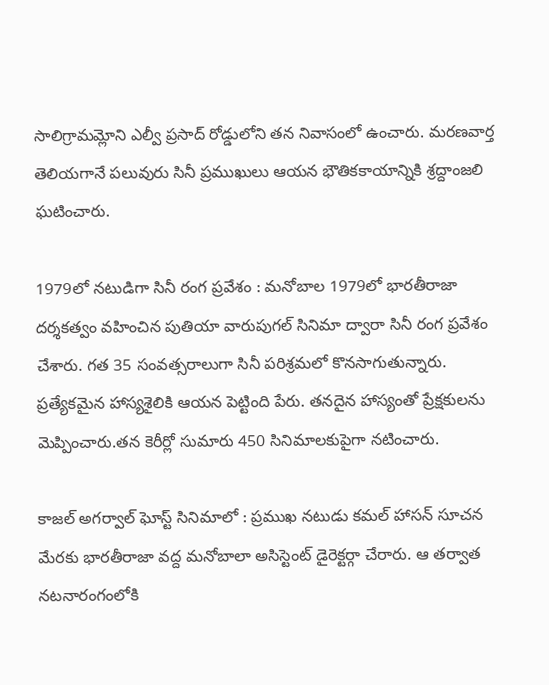సాలిగ్రామమ్లోని ఎల్వీ ప్రసాద్ రోడ్డులోని తన నివాసంలో ఉంచారు. మరణవార్త తెలియగానే పలువురు సినీ ప్రముఖులు ఆయన భౌతికకాయాన్నికి శ్రద్దాంజలి ఘటించారు.

1979లో నటుడిగా సినీ రంగ ప్రవేశం : మనోబాల 1979లో భారతీరాజా దర్శకత్వం వహించిన పుతియా వారుపుగల్ సినిమా ద్వారా సినీ రంగ ప్రవేశం చేశారు. గత 35 సంవత్సరాలుగా సినీ పరిశ్రమలో కొనసాగుతున్నారు. ప్రత్యేకమైన హాస్యశైలికి ఆయన పెట్టింది పేరు. తనదైన హాస్యంతో ప్రేక్షకులను మెప్పించారు.తన కెరీర్లో సుమారు 450 సినిమాలకుపైగా నటించారు.

కాజల్ అగర్వాల్ ఘోస్ట్ సినిమాలో : ప్రముఖ నటుడు కమల్ హాసన్ సూచన మేరకు భారతీరాజా వద్ద మనోబాలా అసిస్టెంట్ డైరెక్టర్గా చేరారు. ఆ తర్వాత నటనారంగంలోకి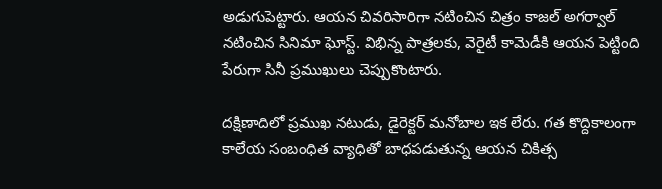అడుగుపెట్టారు. ఆయన చివరిసారిగా నటించిన చిత్రం కాజల్ అగర్వాల్ నటించిన సినిమా ఘోస్ట్. విభిన్న పాత్రలకు, వెరైటీ కామెడీకి ఆయన పెట్టింది పేరుగా సినీ ప్రముఖులు చెప్పుకొంటారు.

దక్షిణాదిలో ప్రముఖ నటుడు, డైరెక్టర్ మనోబాల ఇక లేరు. గత కొద్దికాలంగా కాలేయ సంబంధిత వ్యాధితో బాధపడుతున్న ఆయన చికిత్స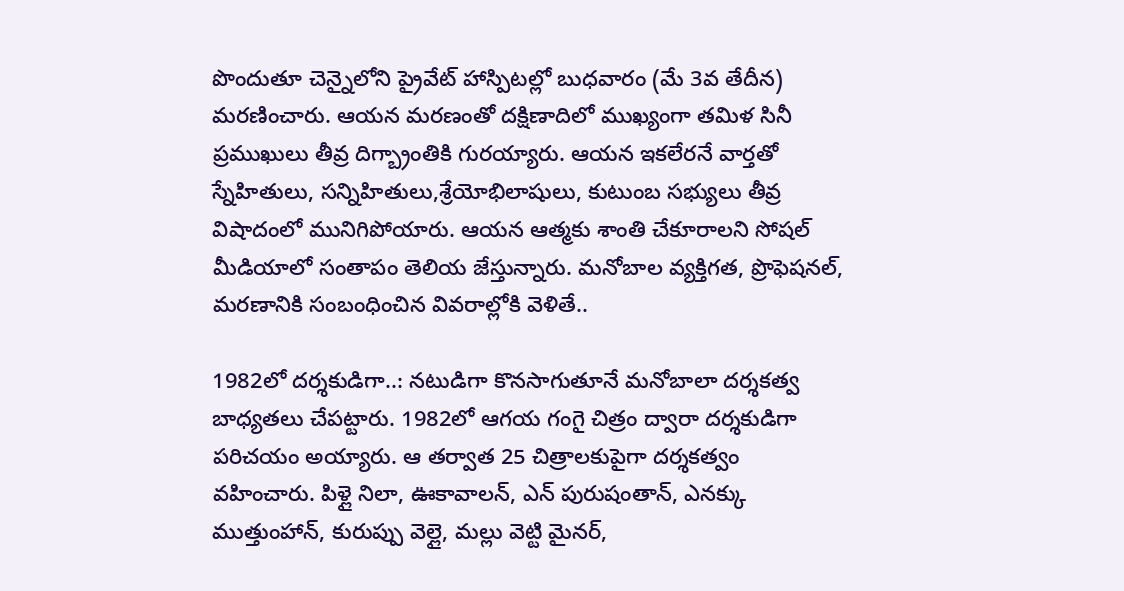పొందుతూ చెన్నైలోని ప్రైవేట్ హాస్పిటల్లో బుధవారం (మే 3వ తేదీన) మరణించారు. ఆయన మరణంతో దక్షిణాదిలో ముఖ్యంగా తమిళ సినీ ప్రముఖులు తీవ్ర దిగ్బ్రాంతికి గురయ్యారు. ఆయన ఇకలేరనే వార్తతో స్నేహితులు, సన్నిహితులు,శ్రేయోభిలాషులు, కుటుంబ సభ్యులు తీవ్ర విషాదంలో మునిగిపోయారు. ఆయన ఆత్మకు శాంతి చేకూరాలని సోషల్ మీడియాలో సంతాపం తెలియ జేస్తున్నారు. మనోబాల వ్యక్తిగత, ప్రొఫెషనల్, మరణానికి సంబంధించిన వివరాల్లోకి వెళితే..

1982లో దర్శకుడిగా..: నటుడిగా కొనసాగుతూనే మనోబాలా దర్శకత్వ బాధ్యతలు చేపట్టారు. 1982లో ఆగయ గంగై చిత్రం ద్వారా దర్శకుడిగా పరిచయం అయ్యారు. ఆ తర్వాత 25 చిత్రాలకుపైగా దర్శకత్వం వహించారు. పిళ్లై నిలా, ఊకావాలన్, ఎన్ పురుషంతాన్, ఎనక్కు ముత్తుంహాన్, కురుప్పు వెల్లై, మల్లు వెట్టి మైనర్,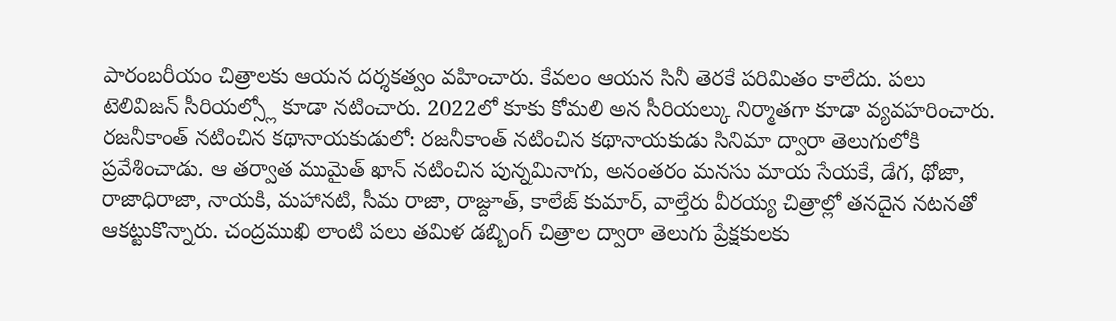పారంబరీయం చిత్రాలకు ఆయన దర్శకత్వం వహించారు. కేవలం ఆయన సినీ తెరకే పరిమితం కాలేదు. పలు టెలివిజన్ సీరియల్స్లో కూడా నటించారు. 2022లో కూకు కోమలి అన సీరియల్కు నిర్మాతగా కూడా వ్యవహరించారు.
రజనీకాంత్ నటించిన కథానాయకుడులో: రజనీకాంత్ నటించిన కథానాయకుడు సినిమా ద్వారా తెలుగులోకి ప్రవేశించాడు. ఆ తర్వాత ముమైత్ ఖాన్ నటించిన పున్నమినాగు, అనంతరం మనసు మాయ సేయకే, డేగ, థోజా, రాజాధిరాజా, నాయకి, మహానటి, సీమ రాజా, రాజ్దూత్, కాలేజ్ కుమార్, వాల్తేరు వీరయ్య చిత్రాల్లో తనదైన నటనతో ఆకట్టుకొన్నారు. చంద్రముఖి లాంటి పలు తమిళ డబ్బింగ్ చిత్రాల ద్వారా తెలుగు ప్రేక్షకులకు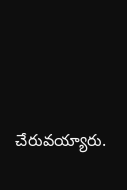చేరువయ్యారు.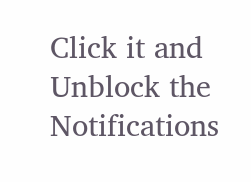Click it and Unblock the Notifications